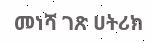መነሻ ገጽ ሀትሪክ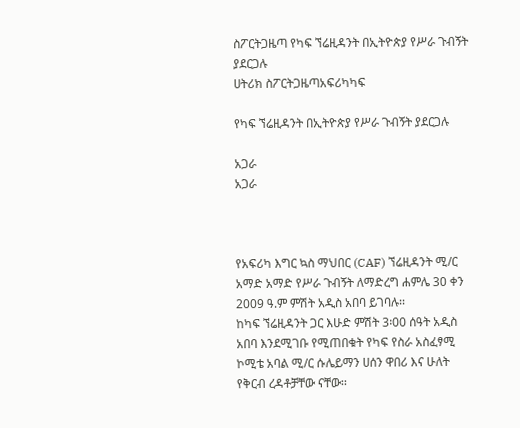ስፖርትጋዜጣ የካፍ ኘሬዚዳንት በኢትዮጵያ የሥራ ጉብኝት ያደርጋሉ
ሀትሪክ ስፖርትጋዜጣአፍሪካካፍ

የካፍ ኘሬዚዳንት በኢትዮጵያ የሥራ ጉብኝት ያደርጋሉ

አጋራ
አጋራ



የአፍሪካ እግር ኳስ ማህበር (CAF) ኘሬዚዳንት ሚ/ር አማድ አማድ የሥራ ጉብኝት ለማድረግ ሐምሌ 30 ቀን 2009 ዓ.ም ምሽት አዲስ አበባ ይገባሉ፡፡
ከካፍ ኘሬዚዳንት ጋር እሁድ ምሽት 3፡00 ሰዓት አዲስ አበባ እንደሚገቡ የሚጠበቁት የካፍ የስራ አስፈፃሚ ኮሚቴ አባል ሚ/ር ሱሌይማን ሀሰን ዋበሪ እና ሁለት የቅርብ ረዳቶቻቸው ናቸው፡፡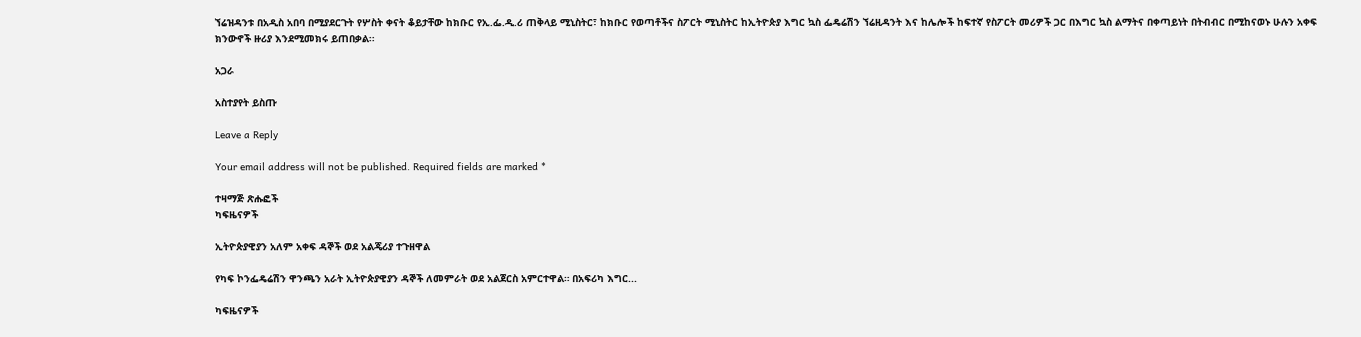ኘሬዝዳንቱ በአዲስ አበባ በሚያደርጉት የሦስት ቀናት ቆይታቸው ከክቡር የኢ.ፌ.ዲ.ሪ ጠቅላይ ሚኒስትር፣ ከክቡር የወጣቶችና ስፖርት ሚኒስትር ከኢትዮጵያ እግር ኳስ ፌዴሬሽን ኘሬዚዳንት እና ከሌሎች ከፍተኛ የስፖርት መሪዎች ጋር በእግር ኳስ ልማትና በቀጣይነት በትብብር በሚከናወኑ ሁሉን አቀፍ ክንውኖች ዙሪያ እንደሚመክሩ ይጠበቃል፡፡

አጋራ

አስተያየት ይስጡ

Leave a Reply

Your email address will not be published. Required fields are marked *

ተዛማጅ ጽሑፎች
ካፍዜናዎች

ኢትዮጵያዊያን አለም አቀፍ ዳኞች ወደ አልጄሪያ ተጉዘዋል

የካፍ ኮንፌዴሬሽን ዋንጫን አራት ኢትዮጵያዊያን ዳኞች ለመምራት ወደ አልጀርስ አምርተዋል። በአፍሪካ እግር...

ካፍዜናዎች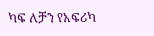ካፍ ለቻን የአፍሪካ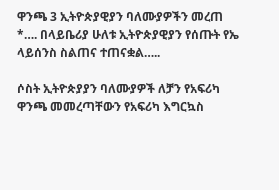ዋንጫ 3 ኢትዮጵያዊያን ባለሙያዎችን መረጠ *…. በላይቤሪያ ሁለቱ ኢትዮጵያዊያን የሰጡት የኤ ላይሰንስ ስልጠና ተጠናቋል…..

ሶስት ኢትዮጵያያን ባለሙያዎች ለቻን የአፍሪካ ዋንጫ መመረጣቸውን የአፍሪካ እግርኳስ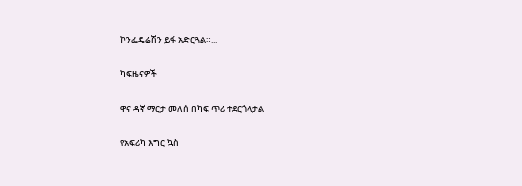ኮንፌዴሬሽን ይፋ አድርጓል።...

ካፍዜናዎች

ዋና ዳኛ ማርታ መለሰ በካፍ ጥሪ ተደርጎላታል

የአፍሪካ እግር ኳስ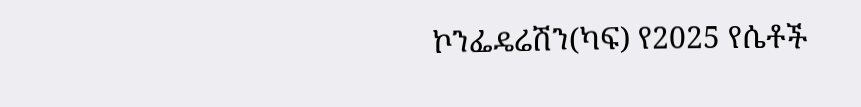ኮንፌዴሬሽን(ካፍ) የ2025 የሴቶች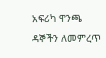አፍሪካ ዋንጫ ዳኞችን ለመምረጥ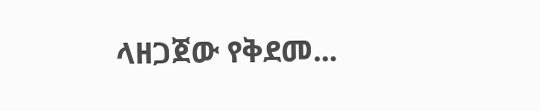ላዘጋጀው የቅደመ...